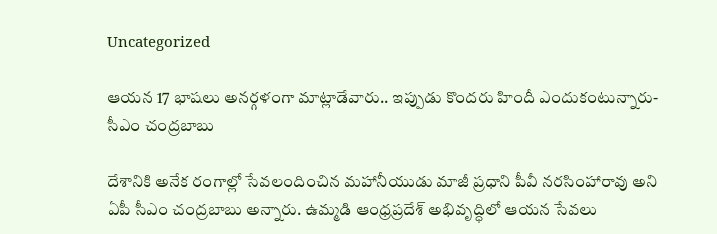Uncategorized

ఆయన 17 భాషలు అనర్గళంగా మాట్లాడేవారు.. ఇప్పుడు కొందరు హిందీ ఎందుకంటున్నారు- సీఎం చంద్రబాబు

దేశానికి అనేక రంగాల్లో సేవలందించిన మహానీయుడు మాజీ ప్రధాని పీవీ నరసింహారావు అని ఏపీ సీఎం చంద్రబాబు అన్నారు. ఉమ్మడి ఆంధ్రప్రదేశ్‌ అభివృద్ధిలో ఆయన సేవలు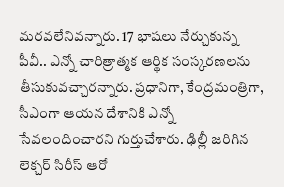మరవలేనివన్నారు. 17 భాషలు నేర్చుకున్న పీవీ.. ఎన్నో చారిత్రాత్మక ఆర్థిక సంస్కరణలను తీసుకువచ్చారన్నారు. ప్రధానిగా, కేంద్రమంత్రిగా, సీఎంగా ఆయన దేశానికి ఎన్నో సేవలందించారని గుర్తుచేశారు. ఢిల్లీ జరిగిన లెక్చర్‌ సిరీస్‌ ఆరో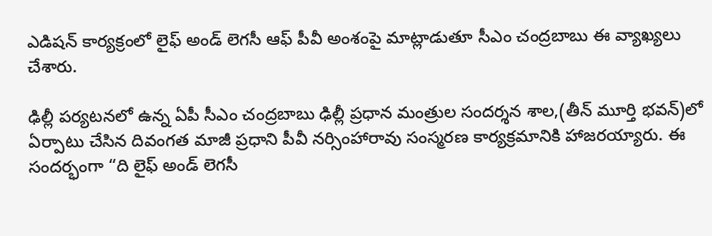ఎడిషన్‌ కార్యక్రంలో లైఫ్‌ అండ్‌ లెగసీ ఆఫ్‌ పీవీ అంశంపై మాట్లాడుతూ సీఎం చంద్రబాబు ఈ వ్యాఖ్యలు చేశారు.

ఢిల్లీ పర్యటనలో ఉన్న ఏపీ సీఎం చంద్రబాబు ఢిల్లీ ప్రధాన మంత్రుల సందర్శన శాల,(తీన్ మూర్తి భవన్)లో ఏర్పాటు చేసిన దివంగత మాజీ ప్రధాని పీవీ నర్సింహారావు సంస్మరణ కార్యక్రమానికి హాజరయ్యారు. ఈ సందర్భంగా “ది లైఫ్ అండ్ లెగసీ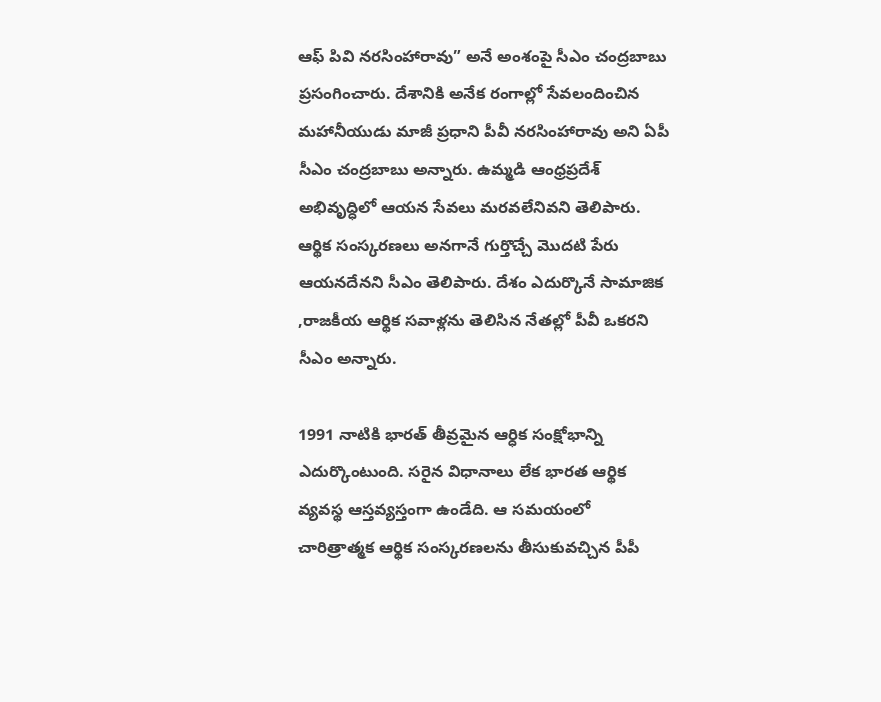ఆఫ్ పివి నరసింహారావు” అనే అంశంపై సీఎం చంద్రబాబు ప్రసంగించారు. దేశానికి అనేక రంగాల్లో సేవలందించిన మహానీయుడు మాజీ ప్రధాని పీవీ నరసింహారావు అని ఏపీ సీఎం చంద్రబాబు అన్నారు. ఉమ్మడి ఆంధ్రప్రదేశ్‌ అభివృద్ధిలో ఆయన సేవలు మరవలేనివని తెలిపారు. ఆర్థిక సంస్కరణలు అనగానే గుర్తొచ్చే మొదటి పేరు ఆయనదేనని సీఎం తెలిపారు. దేశం ఎదుర్కొనే సామాజిక ,రాజకీయ ఆర్థిక సవాళ్లను తెలిసిన నేతల్లో పీవీ ఒకరని సీఎం అన్నారు.

1991 నాటికి భారత్ తీవ్రమైన ఆర్ధిక సంక్షోభాన్ని ఎదుర్కొంటుంది. సరైన విధానాలు లేక భారత ఆర్థిక వ్యవస్థ ఆస్తవ్యస్తంగా ఉండేది. ఆ సమయంలో చారిత్రాత్మక ఆర్థిక సంస్కరణలను తీసుకువచ్చిన పీపీ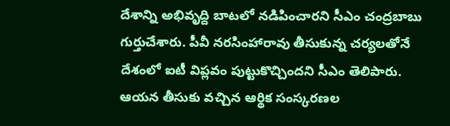దేశాన్ని అభివృద్ది బాటలో నడిపించారని సీఎం చంద్రబాబు గుర్తుచేశారు. పీవీ నరసింహారావు తీసుకున్న చర్యలతోనే దేశంలో ఐటీ విప్లవం పుట్టుకొచ్చిందని సీఎం తెలిపారు. ఆయన తీసుకు వచ్చిన ఆర్థిక సంస్కరణల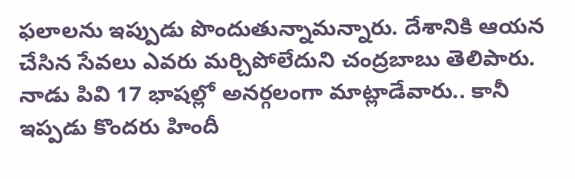ఫలాలను ఇప్పుడు పొందుతున్నామన్నారు. దేశానికి ఆయన చేసిన సేవలు ఎవరు మర్చిపోలేదుని చంద్రబాబు తెలిపారు. నాడు పివి 17 భాషల్లో అనర్గలంగా మాట్లాడేవారు.. కానీ ఇప్పడు కొందరు హిందీ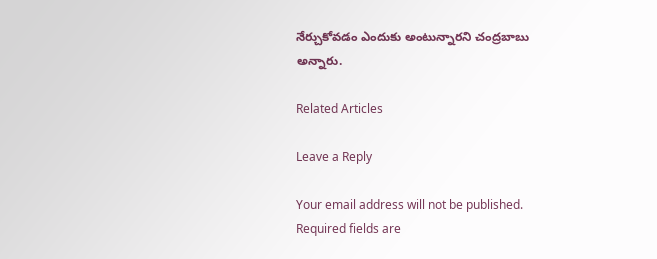నేర్చుకోవడం ఎందుకు అంటున్నారని చంద్రబాబు అన్నారు.

Related Articles

Leave a Reply

Your email address will not be published. Required fields are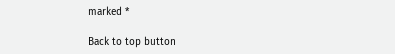marked *

Back to top button